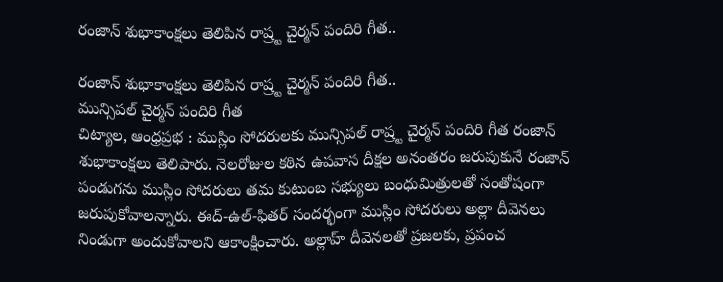రంజాన్ శుభాకాంక్షలు తెలిపిన రాష్ర్ట చైర్మన్ పందిరి గీత..

రంజాన్ శుభాకాంక్షలు తెలిపిన రాష్ర్ట చైర్మన్ పందిరి గీత..
మున్సిపల్ చైర్మన్ పందిరి గీత
చిట్యాల, ఆంధ్రప్రభ : ముస్లిం సోదరులకు మున్సిపల్ రాష్ర్ట చైర్మన్ పందిరి గీత రంజాన్ శుభాకాంక్షలు తెలిపారు. నెలరోజుల కఠిన ఉపవాస దీక్షల అనంతరం జరుపుకునే రంజాన్ పండుగను ముస్లిం సోదరులు తమ కుటుంబ సభ్యులు బంధుమిత్రులతో సంతోషంగా జరుపుకోవాలన్నారు. ఈద్-ఉల్-ఫితర్ సందర్భంగా ముస్లిం సోదరులు అల్లా దీవెనలు నిండుగా అందుకోవాలని ఆకాంక్షించారు. అల్లాహ్ దీవెనలతో ప్రజలకు, ప్రపంచ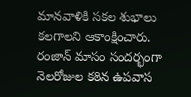మానవాళికి సకల శుభాలు కలగాలని ఆకాంక్షించారు. రంజాన్ మాసం సందర్భంగా నెలరోజుల కఠిన ఉపవాస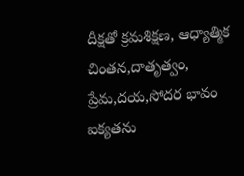దీక్షతో క్రమశిక్షణ, ఆధ్యాత్మిక చింతన,దాతృత్వం, ప్రేమ,దయ,సోదర భావం ఐక్యతను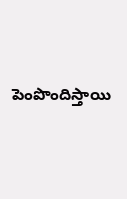పెంపొందిస్తాయి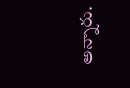అన్నారు.